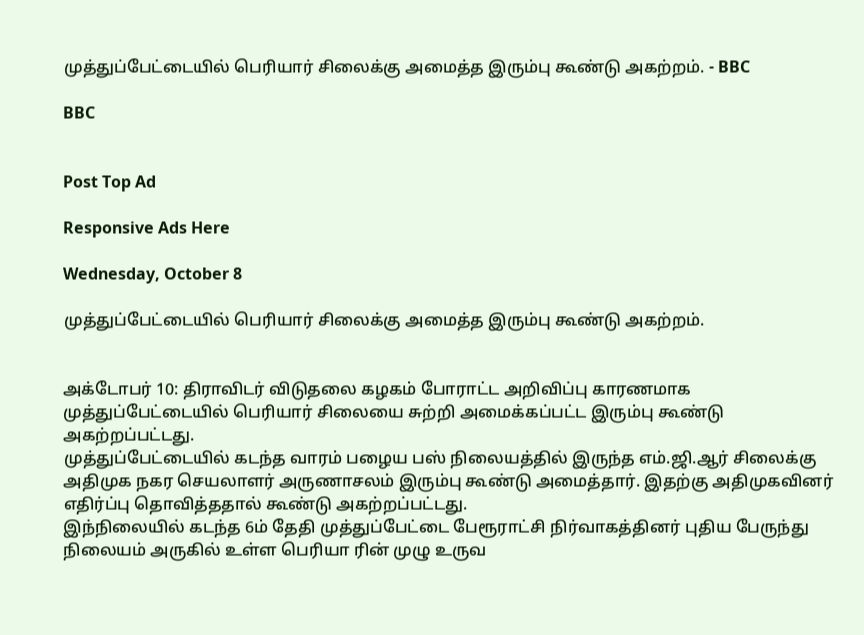முத்துப்பேட்டையில் பெரியார் சிலைக்கு அமைத்த இரும்பு கூண்டு அகற்றம். - BBC

BBC


Post Top Ad

Responsive Ads Here

Wednesday, October 8

முத்துப்பேட்டையில் பெரியார் சிலைக்கு அமைத்த இரும்பு கூண்டு அகற்றம்.


அக்டோபர் 10: திராவிடர் விடுதலை கழகம் போராட்ட அறிவிப்பு காரணமாக முத்துப்பேட்டையில் பெரியார் சிலையை சுற்றி அமைக்கப்பட்ட இரும்பு கூண்டு அகற்றப்பட்டது.
முத்துப்பேட்டையில் கடந்த வாரம் பழைய பஸ் நிலையத்தில் இருந்த எம்.ஜி.ஆர் சிலைக்கு அதிமுக நகர செயலாளர் அருணாசலம் இரும்பு கூண்டு அமைத்தார். இதற்கு அதிமுகவினர் எதிர்ப்பு தொவித்ததால் கூண்டு அகற்றப்பட்டது.
இந்நிலையில் கடந்த 6ம் தேதி முத்துப்பேட்டை பேரூராட்சி நிர்வாகத்தினர் புதிய பேருந்து நிலையம் அருகில் உள்ள பெரியா ரின் முழு உருவ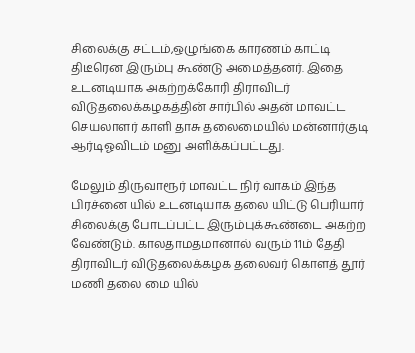சிலைக்கு சட்டம்,ஒழுங்கை காரணம் காட்டி திடீரென இரும்பு கூண்டு அமைத்தனர். இதை உடனடியாக அகற்றக்கோரி திராவிடர் விடுதலைக்கழகத்தின் சார்பில் அதன் மாவட்ட செயலாளர் காளி தாசு தலைமையில் மன்னார்குடி ஆர்டிஓவிடம் மனு அளிக்கப்பட்டது.

மேலும் திருவாரூர் மாவட்ட நிர் வாகம் இந்த பிரச்னை யில் உடனடியாக தலை யிட்டு பெரியார் சிலைக்கு போடப்பட்ட இரும்புக்கூண்டை அகற்ற வேண்டும். காலதாமதமானால் வரும் 11ம் தேதி திராவிடர் விடுதலைக்கழக தலைவர் கொளத் தூர் மணி தலை மை யில்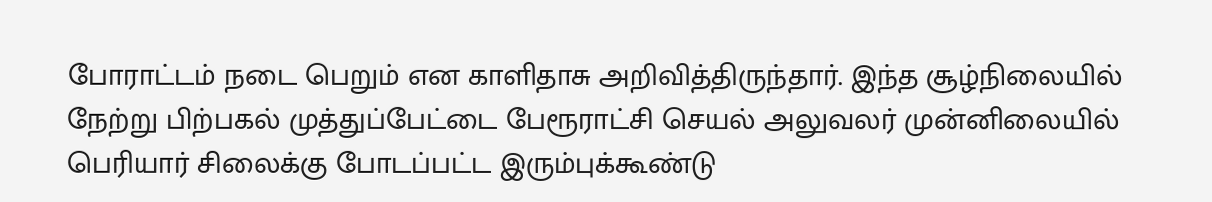போராட்டம் நடை பெறும் என காளிதாசு அறிவித்திருந்தார். இந்த சூழ்நிலையில் நேற்று பிற்பகல் முத்துப்பேட்டை பேரூராட்சி செயல் அலுவலர் முன்னிலையில் பெரியார் சிலைக்கு போடப்பட்ட இரும்புக்கூண்டு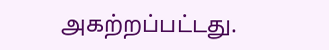அகற்றப்பட்டது.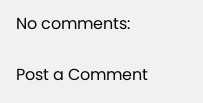No comments:

Post a Comment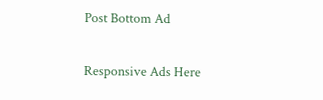Post Bottom Ad

Responsive Ads Here